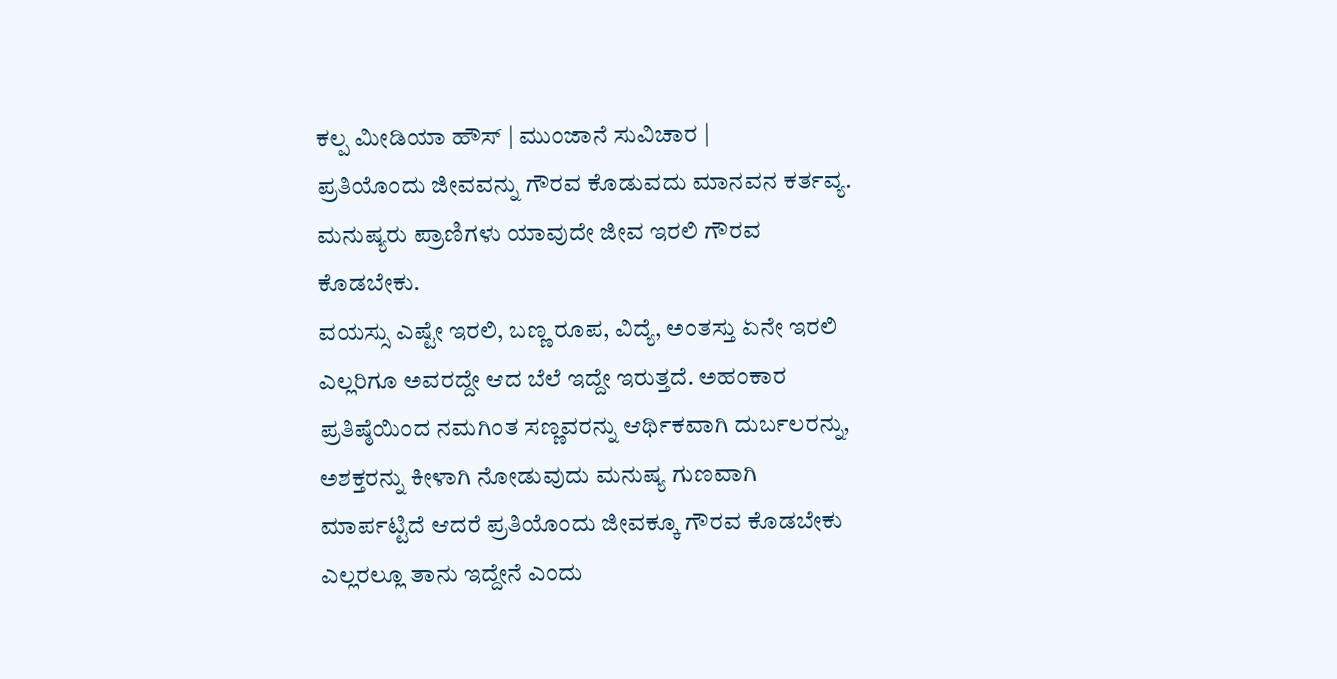ಕಲ್ಪ ಮೀಡಿಯಾ ಹೌಸ್ | ಮುಂಜಾನೆ ಸುವಿಚಾರ |
ಪ್ರತಿಯೊಂದು ಜೀವವನ್ನು ಗೌರವ ಕೊಡುವದು ಮಾನವನ ಕರ್ತವ್ಯ. ಮನುಷ್ಯರು ಪ್ರಾಣಿಗಳು ಯಾವುದೇ ಜೀವ ಇರಲಿ ಗೌರವ ಕೊಡಬೇಕು.
ವಯಸ್ಸು ಎಷ್ಟೇ ಇರಲಿ, ಬಣ್ಣ ರೂಪ, ವಿದ್ಯೆ, ಅಂತಸ್ತು ಏನೇ ಇರಲಿ ಎಲ್ಲರಿಗೂ ಅವರದ್ದೇ ಆದ ಬೆಲೆ ಇದ್ದೇ ಇರುತ್ತದೆ. ಅಹಂಕಾರ ಪ್ರತಿಷ್ಠೆಯಿಂದ ನಮಗಿಂತ ಸಣ್ಣವರನ್ನು ಆರ್ಥಿಕವಾಗಿ ದುರ್ಬಲರನ್ನು, ಅಶಕ್ತರನ್ನು ಕೀಳಾಗಿ ನೋಡುವುದು ಮನುಷ್ಯ ಗುಣವಾಗಿ ಮಾರ್ಪಟ್ಟಿದೆ ಆದರೆ ಪ್ರತಿಯೊಂದು ಜೀವಕ್ಕೂ ಗೌರವ ಕೊಡಬೇಕು ಎಲ್ಲರಲ್ಲೂ ತಾನು ಇದ್ದೇನೆ ಎಂದು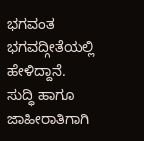ಭಗವಂತ ಭಗವದ್ಗೀತೆಯಲ್ಲಿ ಹೇಳಿದ್ದಾನೆ.
ಸುದ್ಧಿ ಹಾಗೂ ಜಾಹೀರಾತಿಗಾಗಿ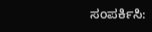ಸಂಪರ್ಕಿಸಿ: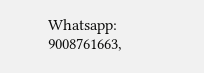Whatsapp: 9008761663,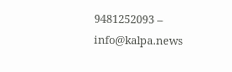9481252093 – info@kalpa.news